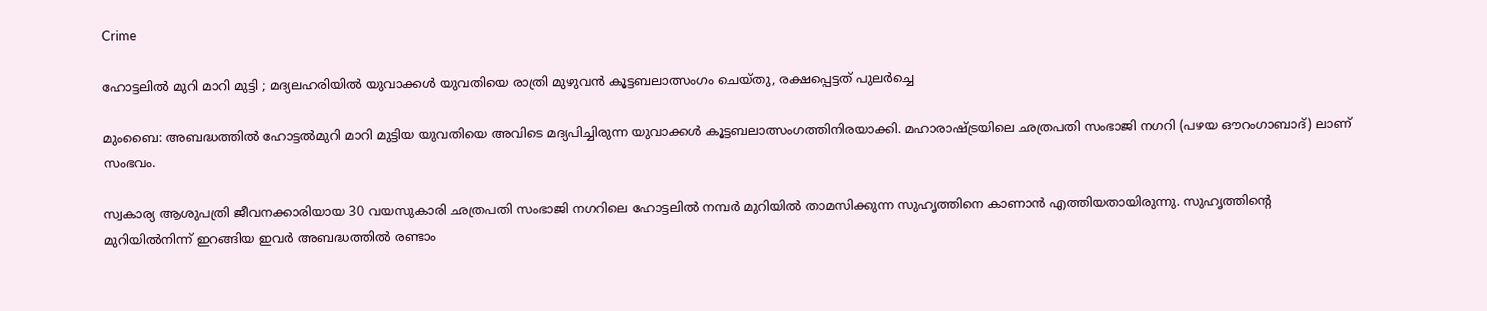Crime

ഹോട്ടലില്‍ മുറി മാറി മുട്ടി ; മദ്യലഹരിയില്‍ യുവാക്കള്‍ യുവതിയെ രാത്രി മുഴുവന്‍ കൂട്ടബലാത്സംഗം ചെയ്തു, രക്ഷപ്പെട്ടത് പുലര്‍ച്ചെ

മുംബൈ: അബദ്ധത്തില്‍ ഹോട്ടല്‍മുറി മാറി മുട്ടിയ യുവതിയെ അവിടെ മദ്യപിച്ചിരുന്ന യുവാക്കള്‍ കൂട്ടബലാത്സംഗത്തിനിരയാക്കി. മഹാരാഷ്ട്രയിലെ ഛത്രപതി സംഭാജി നഗറി (പഴയ ഔറംഗാബാദ്) ലാണ് സംഭവം.

സ്വകാര്യ ആശുപത്രി ജീവനക്കാരിയായ 30 വയസുകാരി ഛത്രപതി സംഭാജി നഗറിലെ ഹോട്ടലില്‍ നമ്പര്‍ മുറിയില്‍ താമസിക്കുന്ന സുഹൃത്തിനെ കാണാന്‍ എത്തിയതായിരുന്നു. സുഹൃത്തിന്റെ മുറിയില്‍നിന്ന് ഇറങ്ങിയ ഇവര്‍ അബദ്ധത്തില്‍ രണ്ടാം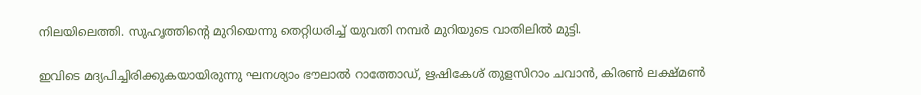നിലയിലെത്തി. സുഹൃത്തിന്റെ മുറിയെന്നു തെറ്റിധരിച്ച് യുവതി നമ്പര്‍ മുറിയുടെ വാതിലില്‍ മുട്ടി.

ഇവിടെ മദ്യപിച്ചിരിക്കുകയായിരുന്നു ഘനശ്യാം ഭൗലാല്‍ റാത്തോഡ്, ഋഷികേശ് തുളസിറാം ചവാന്‍, കിരണ്‍ ലക്ഷ്മണ്‍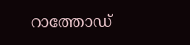റാത്തോഡ്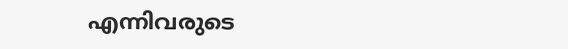എന്നിവരുടെ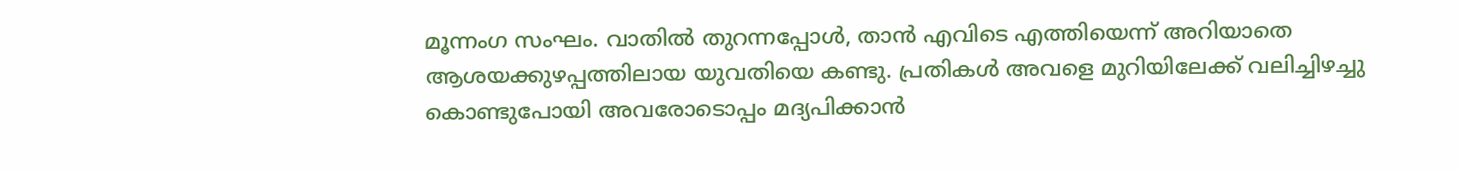മൂന്നംഗ സംഘം. വാതില്‍ തുറന്നപ്പോള്‍, താന്‍ എവിടെ എത്തിയെന്ന് അറിയാതെ ആശയക്കുഴപ്പത്തിലായ യുവതിയെ കണ്ടു. പ്രതികള്‍ അവളെ മുറിയിലേക്ക് വലിച്ചിഴച്ചു കൊണ്ടുപോയി അവരോടൊപ്പം മദ്യപിക്കാന്‍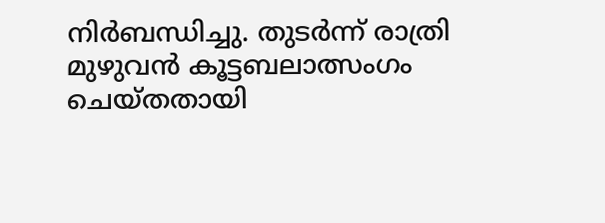നിര്‍ബന്ധിച്ചു. തുടര്‍ന്ന് രാത്രി മുഴുവന്‍ കൂട്ടബലാത്സംഗം ചെയ്തതായി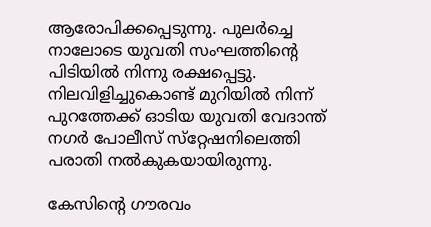ആരോപിക്കപ്പെടുന്നു. പുലര്‍ച്ചെ നാലോടെ യുവതി സംഘത്തിന്റെ പിടിയില്‍ നിന്നു രക്ഷപ്പെട്ടു. നിലവിളിച്ചുകൊണ്ട് മുറിയില്‍ നിന്ന് പുറത്തേക്ക് ഓടിയ യുവതി വേദാന്ത് നഗര്‍ പോലീസ് സ്‌റ്റേഷനിലെത്തി പരാതി നല്‍കുകയായിരുന്നു.

കേസിന്റെ ഗൗരവം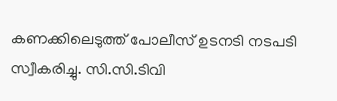കണക്കിലെടുത്ത് പോലീസ് ഉടനടി നടപടി സ്വീകരിച്ചു. സി.സി.ടിവി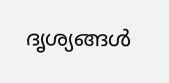ദൃശ്യങ്ങള്‍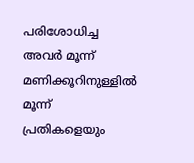പരിശോധിച്ച അവര്‍ മൂന്ന് മണിക്കൂറിനുള്ളില്‍ മൂന്ന് പ്രതികളെയും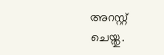അറസ്റ്റ് ചെയ്തു.